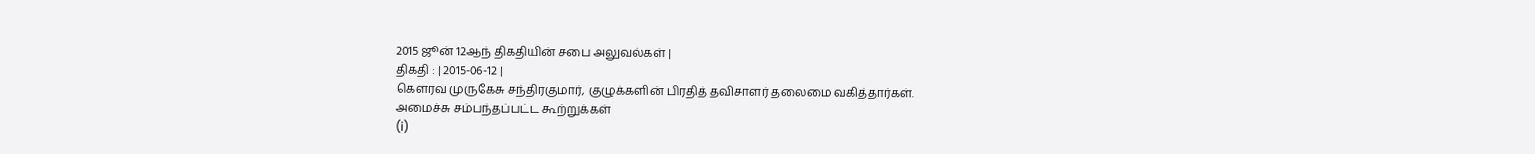2015 ஜூன் 12ஆந் திகதியின் சபை அலுவல்கள் |
திகதி : | 2015-06-12 |
கௌரவ முருகேசு சந்திரகுமார், குழுக்களின் பிரதித் தவிசாளர் தலைமை வகித்தார்கள்.
அமைச்சு சம்பந்தப்பட்ட கூற்றுக்கள்
(i)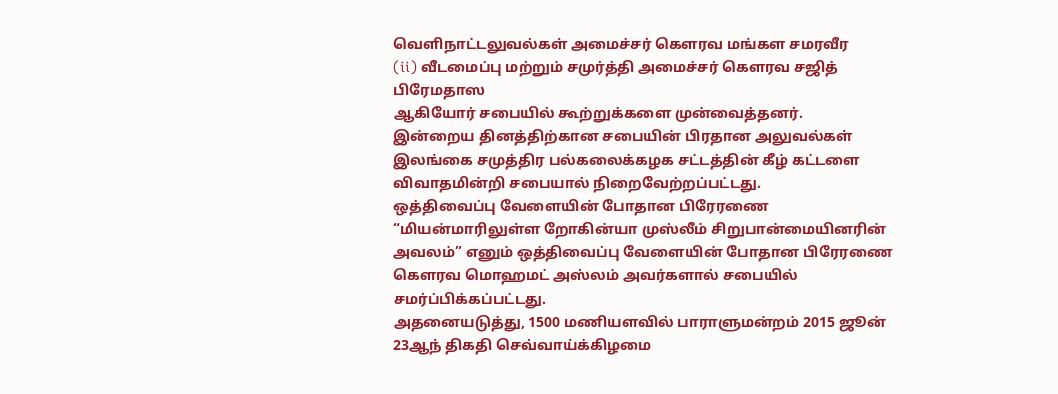வெளிநாட்டலுவல்கள் அமைச்சர் கௌரவ மங்கள சமரவீர
(ii) வீடமைப்பு மற்றும் சமுர்த்தி அமைச்சர் கௌரவ சஜித் பிரேமதாஸ
ஆகியோர் சபையில் கூற்றுக்களை முன்வைத்தனர்.
இன்றைய தினத்திற்கான சபையின் பிரதான அலுவல்கள்
இலங்கை சமுத்திர பல்கலைக்கழக சட்டத்தின் கீழ் கட்டளை
விவாதமின்றி சபையால் நிறைவேற்றப்பட்டது.
ஒத்திவைப்பு வேளையின் போதான பிரேரணை
“மியன்மாரிலுள்ள றோகின்யா முஸ்லீம் சிறுபான்மையினரின் அவலம்” எனும் ஒத்திவைப்பு வேளையின் போதான பிரேரணை கௌரவ மொஹமட் அஸ்லம் அவர்களால் சபையில் சமர்ப்பிக்கப்பட்டது.
அதனையடுத்து, 1500 மணியளவில் பாராளுமன்றம் 2015 ஜூன் 23ஆந் திகதி செவ்வாய்க்கிழமை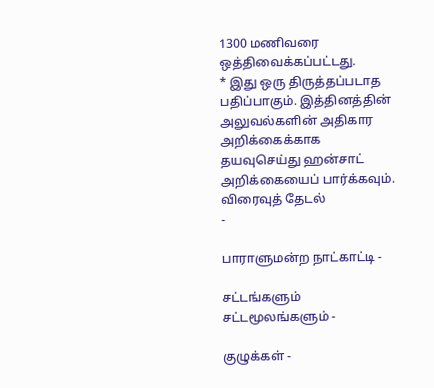1300 மணிவரை ஒத்திவைக்கப்பட்டது.
* இது ஒரு திருத்தப்படாத பதிப்பாகும். இத்தினத்தின் அலுவல்களின் அதிகார அறிக்கைக்காக தயவுசெய்து ஹன்சாட் அறிக்கையைப் பார்க்கவும்.
விரைவுத் தேடல்
-

பாராளுமன்ற நாட்காட்டி -

சட்டங்களும் சட்டமூலங்களும் -

குழுக்கள் -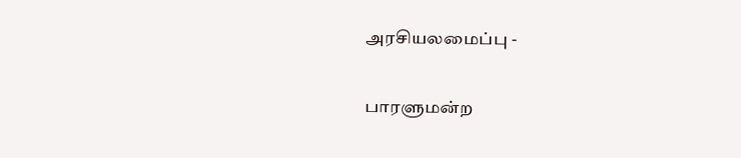அரசியலமைப்பு -

பாரளுமன்ற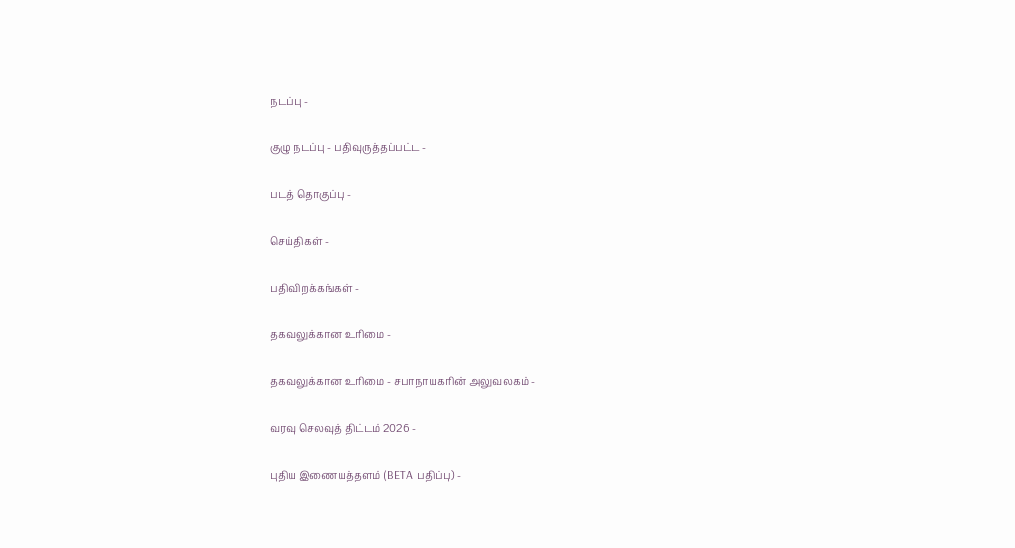நடப்பு -

குழு நடப்பு - பதிவுருத்தப்பட்ட -

படத் தொகுப்பு -

செய்திகள் -

பதிவிறக்கங்கள் -

தகவலுக்கான உரிமை -

தகவலுக்கான உரிமை - சபாநாயகரின் அலுவலகம் -

வரவு செலவுத் திட்டம் 2026 -

புதிய இணையத்தளம் (BETA பதிப்பு) -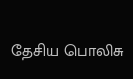தேசிய பொலிசு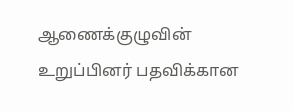ஆணைக்குழுவின் உறுப்பினர் பதவிக்கான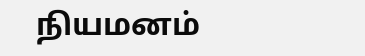நியமனம்